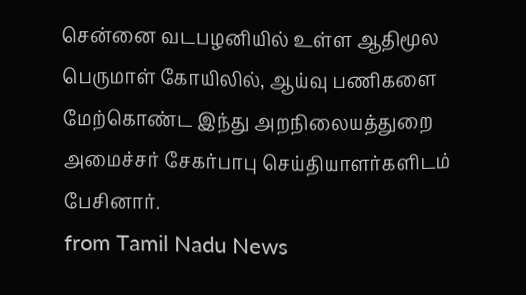சென்னை வடபழனியில் உள்ள ஆதிமூல பெருமாள் கோயிலில், ஆய்வு பணிகளை மேற்கொண்ட இந்து அறநிலையத்துறை அமைச்சர் சேகர்பாபு செய்தியாளர்களிடம் பேசினார்.
from Tamil Nadu News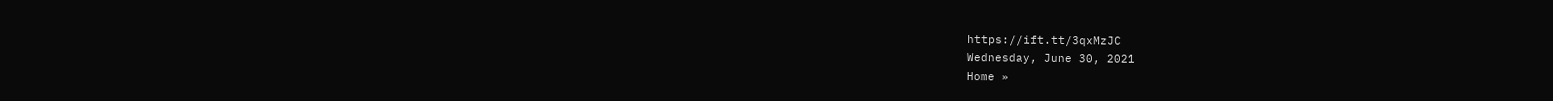https://ift.tt/3qxMzJC
Wednesday, June 30, 2021
Home »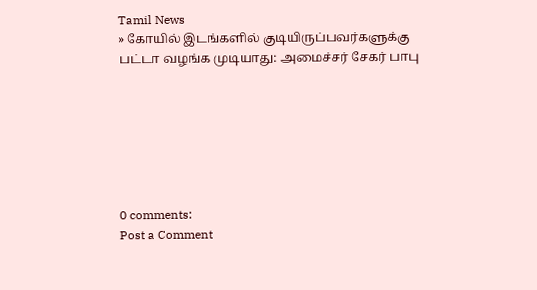Tamil News
» கோயில் இடங்களில் குடியிருப்பவர்களுக்கு பட்டா வழங்க முடியாது: அமைச்சர் சேகர் பாபு







0 comments:
Post a Comment